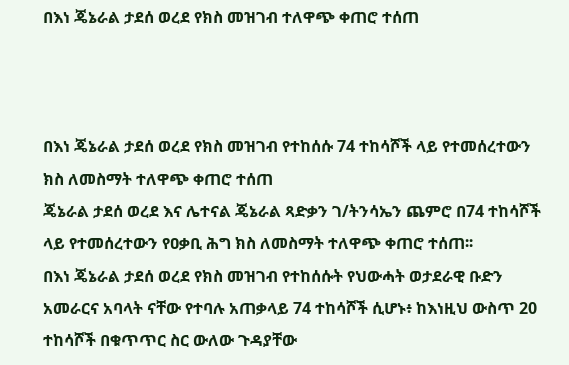በእነ ጄኔራል ታደሰ ወረደ የክስ መዝገብ ተለዋጭ ቀጠሮ ተሰጠ



በእነ ጄኔራል ታደሰ ወረደ የክስ መዝገብ የተከሰሱ 74 ተከሳሾች ላይ የተመሰረተውን ክስ ለመስማት ተለዋጭ ቀጠሮ ተሰጠ
ጄኔራል ታደሰ ወረደ እና ሌተናል ጄኔራል ጻድቃን ገ/ትንሳኤን ጨምሮ በ74 ተከሳሾች ላይ የተመሰረተውን የዐቃቢ ሕግ ክስ ለመስማት ተለዋጭ ቀጠሮ ተሰጠ፡፡
በእነ ጄኔራል ታደሰ ወረደ የክስ መዝገብ የተከሰሱት የህውሓት ወታደራዊ ቡድን አመራርና አባላት ናቸው የተባሉ አጠቃላይ 74 ተከሳሾች ሲሆኑ፥ ከእነዚህ ውስጥ 20 ተከሳሾች በቁጥጥር ስር ውለው ጉዳያቸው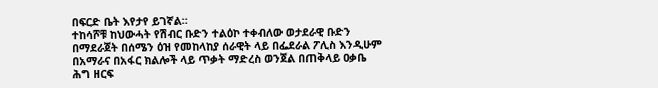በፍርድ ቤት እየታየ ይገኛል።
ተከሳሾቹ ከህውሓት የሽብር ቡድን ተልዕኮ ተቀብለው ወታደራዊ ቡድን በማደራጀት በሰሜን ዕዝ የመከላከያ ሰራዊት ላይ በፌደራል ፖሊስ እንዲሁም በአማራና በአፋር ክልሎች ላይ ጥቃት ማድረስ ወንጀል በጠቅላይ ዐቃቤ ሕግ ዘርፍ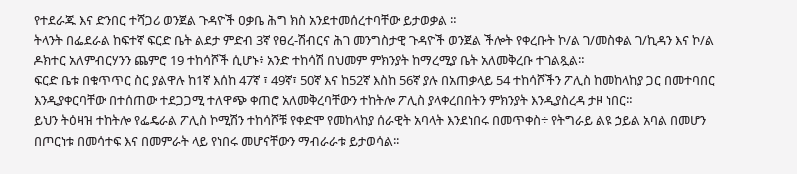የተደራጁ እና ድንበር ተሻጋሪ ወንጀል ጉዳዮች ዐቃቤ ሕግ ክስ አንደተመሰረተባቸው ይታወቃል ።
ትላንት በፌደራል ከፍተኛ ፍርድ ቤት ልደታ ምድብ 3ኛ የፀረ-ሽብርና ሕገ መንግስታዊ ጉዳዮች ወንጀል ችሎት የቀረቡት ኮ/ል ገ/መስቀል ገ/ኪዳን እና ኮ/ል ዶክተር አለምብርሃንን ጨምሮ 19 ተከሳሾች ሲሆኑ፥ አንድ ተከሳሽ በህመም ምክንያት ከማረሚያ ቤት አለመቅረቡ ተገልጿል።
ፍርድ ቤቱ በቁጥጥር ስር ያልዋሉ ከ1ኛ እሰከ 47ኛ ፣ 49ኛ፣ 50ኛ እና ከ52ኛ እስከ 56ኛ ያሉ በአጠቃላይ 54 ተከሳሾችን ፖሊስ ከመከላከያ ጋር በመተባበር እንዲያቀርባቸው በተሰጠው ተደጋጋሚ ተለዋጭ ቀጠሮ አለመቅረባቸውን ተከትሎ ፖሊስ ያላቀረበበትን ምክንያት እንዲያስረዳ ታዞ ነበር።
ይህን ትዕዛዝ ተከትሎ የፌዴራል ፖሊስ ኮሚሽን ተከሳሾቹ የቀድሞ የመከላከያ ሰራዊት አባላት እንደነበሩ በመጥቀስ÷ የትግራይ ልዩ ኃይል አባል በመሆን በጦርነቱ በመሳተፍ እና በመምራት ላይ የነበሩ መሆናቸውን ማብራራቱ ይታወሳል፡፡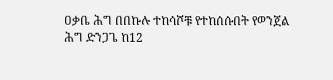ዐቃቤ ሕግ በበኩሉ ተከሳሾቹ የተከሰሱበት የወንጀል ሕግ ድንጋጌ ከ12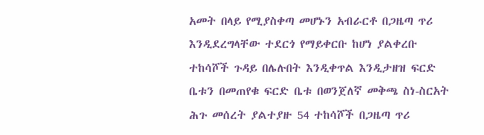አመት በላይ የሚያስቀጣ መሆኑን አብራርቶ በጋዜጣ ጥሪ እንዲደረግላቸው ተደርጎ የማይቀርቡ ከሆነ ያልቀረቡ ተከሳሾች ጉዳይ በሌሉበት እንዲቀጥል እንዲታዘዝ ፍርድ ቤቱን በመጠየቁ ፍርድ ቤቱ በወንጀለኛ መቅጫ ስነ-ስርአት ሕጉ መሰረት ያልተያዙ 54 ተከሳሾች በጋዜጣ ጥሪ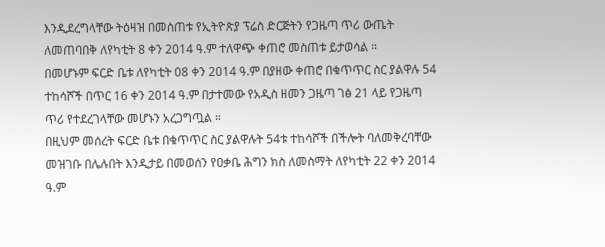እንዲደረግላቸው ትዕዛዝ በመስጠቱ የኢትዮጵያ ፕሬስ ድርጅትን የጋዜጣ ጥሪ ውጤት ለመጠባበቅ ለየካቲት 8 ቀን 2014 ዓ.ም ተለዋጭ ቀጠሮ መስጠቱ ይታወሳል ።
በመሆኑም ፍርድ ቤቱ ለየካቲት 08 ቀን 2014 ዓ.ም በያዘው ቀጠሮ በቁጥጥር ስር ያልዋሉ 54 ተከሳሾች በጥር 16 ቀን 2014 ዓ.ም በታተመው የአዲስ ዘመን ጋዜጣ ገፅ 21 ላይ የጋዜጣ ጥሪ የተደረገላቸው መሆኑን አረጋግጧል ።
በዚህም መሰረት ፍርድ ቤቱ በቁጥጥር ስር ያልዋሉት 54ቱ ተከሳሾች በችሎት ባለመቅረባቸው መዝገቡ በሌሉበት እንዲታይ በመወሰን የዐቃቤ ሕግን ክስ ለመስማት ለየካቲት 22 ቀን 2014 ዓ.ም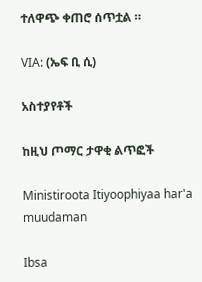ተለዋጭ ቀጠሮ ሰጥቷል ።

VIA: (ኤፍ ቢ ሲ)

አስተያየቶች

ከዚህ ጦማር ታዋቂ ልጥፎች

Ministiroota Itiyoophiyaa har'a muudaman

Ibsa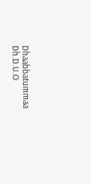Dhaabbatummaa Dh.D.U.O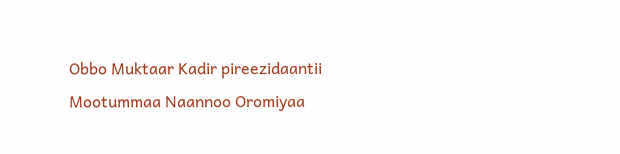Obbo Muktaar Kadir pireezidaantii Mootummaa Naannoo Oromiyaa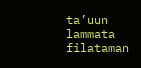ta’uun lammata filataman